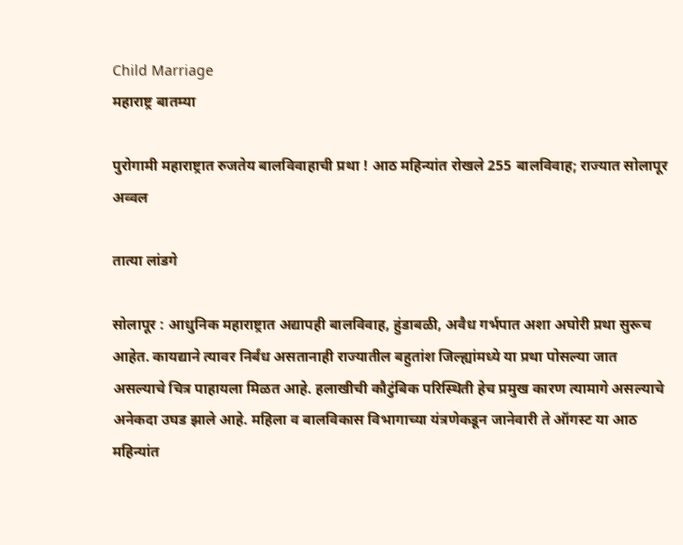Child Marriage
महाराष्ट्र बातम्या

पुरोगामी महाराष्ट्रात रुजतेय बालविवाहाची प्रथा ! आठ महिन्यांत रोखले 255 बालविवाह; राज्यात सोलापूर अव्वल

तात्या लांडगे

सोलापूर : आधुनिक महाराष्ट्रात अद्यापही बालविवाह, हुंडाबळी, अवैध गर्भपात अशा अघोरी प्रथा सुरूच आहेत. कायद्याने त्यावर निर्बंध असतानाही राज्यातील बहुतांश जिल्ह्यांमध्ये या प्रथा पोसल्या जात असल्याचे चित्र पाहायला मिळत आहे. हलाखीची कौटुंबिक परिस्थिती हेच प्रमुख कारण त्यामागे असल्याचे अनेकदा उघड झाले आहे. महिला व बालविकास विभागाच्या यंत्रणेकडून जानेवारी ते ऑगस्ट या आठ महिन्यांत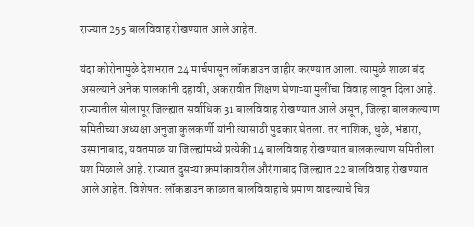राज्यात 255 बालविवाह रोखण्यात आले आहेत.

यंदा कोरोनामुळे देशभरात 24 मार्चपासून लॉकडाउन जाहीर करण्यात आला. त्यामुळे शाळा बंद असल्याने अनेक पालकांनी दहावी, अकरावीत शिक्षण घेणाऱ्या मुलींचा विवाह लावून दिला आहे. राज्यातील सोलापूर जिल्ह्यात सर्वाधिक 31 बालविवाह रोखण्यात आले असून, जिल्हा बालकल्याण समितीच्या अध्यक्षा अनुजा कुलकर्णी यांनी त्यासाठी पुढकार घेतला. तर नाशिक, धुळे, भंडारा, उस्मानाबाद, यवतमाळ या जिल्ह्यांमध्ये प्रत्येकी 14 बालविवाह रोखण्यात बालकल्याण समितीला यश मिळाले आहे. राज्यात दुसऱ्या क्रमांकावरील औरंगाबाद जिल्ह्यात 22 बालविवाह रोखण्यात आले आहेत. विशेषत: लॉकडाउन काळात बालविवाहाचे प्रमाण वाढल्याचे चित्र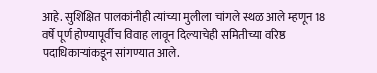आहे. सुशिक्षित पालकांनीही त्यांच्या मुलीला चांगले स्थळ आले म्हणून 18 वर्षे पूर्ण होण्यापूर्वीच विवाह लावून दिल्याचेही समितीच्या वरिष्ठ पदाधिकाऱ्यांकडून सांगण्यात आले.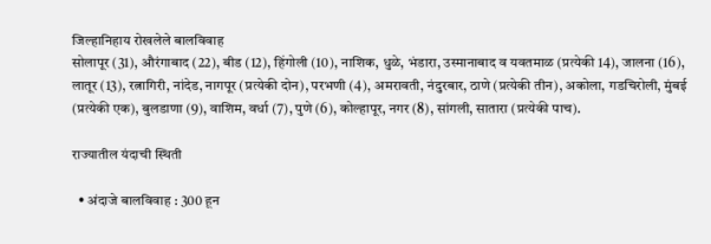जिल्हानिहाय रोखलेले बालविवाह
सोलापूर (31), औरंगाबाद (22), बीड (12), हिंगोली (10), नाशिक, धुळे, भंडारा, उस्मानाबाद व यवतमाळ (प्रत्येकी 14), जालना (16), लातूर (13), रत्नागिरी, नांदेड, नागपूर (प्रत्येकी दोन), परभणी (4), अमरावती, नंदुरबार, ठाणे (प्रत्येकी तीन), अकोला, गडचिरोली, मुंबई (प्रत्येकी एक), बुलडाणा (9), वाशिम, वर्धा (7), पुणे (6), कोल्हापूर, नगर (8), सांगली, सातारा (प्रत्येकी पाच).

राज्यातील यंदाची स्थिती

  • अंदाजे बालविवाह : 300 हून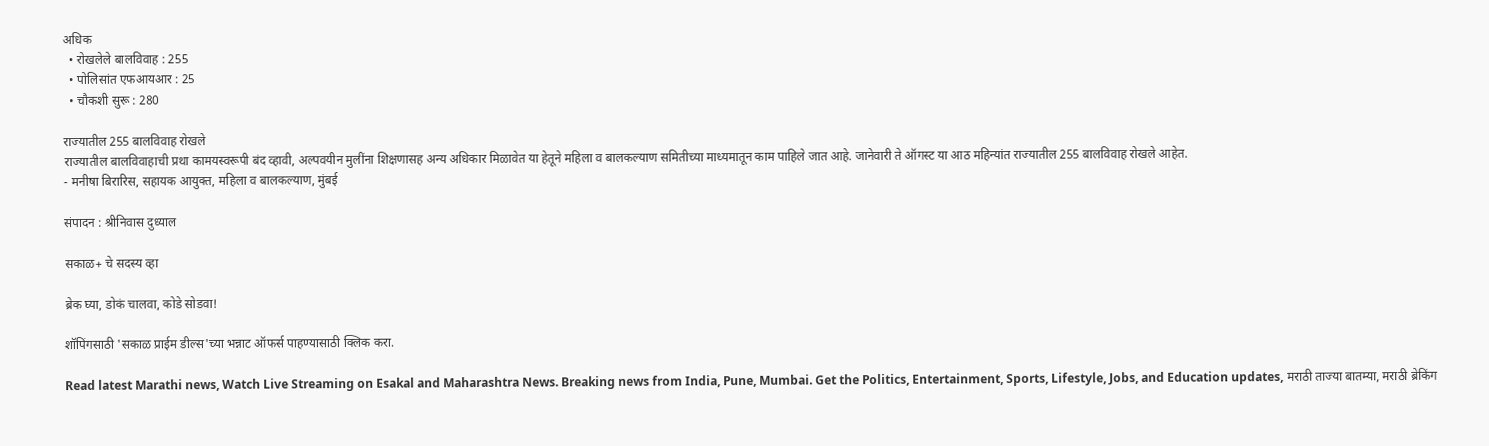अधिक
  • रोखलेले बालविवाह : 255
  • पोलिसांत एफआयआर : 25
  • चौकशी सुरू : 280

राज्यातील 255 बालविवाह रोखले
राज्यातील बालविवाहाची प्रथा कामयस्वरूपी बंद व्हावी, अल्पवयीन मुलींना शिक्षणासह अन्य अधिकार मिळावेत या हेतूने महिला व बालकल्याण समितीच्या माध्यमातून काम पाहिले जात आहे. जानेवारी ते ऑगस्ट या आठ महिन्यांत राज्यातील 255 बालविवाह रोखले आहेत.
- मनीषा बिरारिस, सहायक आयुक्‍त, महिला व बालकल्याण, मुंबई

संपादन : श्रीनिवास दुध्याल

सकाळ+ चे सदस्य व्हा

ब्रेक घ्या, डोकं चालवा, कोडे सोडवा!

शॉपिंगसाठी 'सकाळ प्राईम डील्स'च्या भन्नाट ऑफर्स पाहण्यासाठी क्लिक करा.

Read latest Marathi news, Watch Live Streaming on Esakal and Maharashtra News. Breaking news from India, Pune, Mumbai. Get the Politics, Entertainment, Sports, Lifestyle, Jobs, and Education updates, मराठी ताज्या बातम्या, मराठी ब्रेकिंग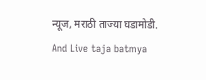न्यूज, मराठी ताज्या घडामोडी. And Live taja batmya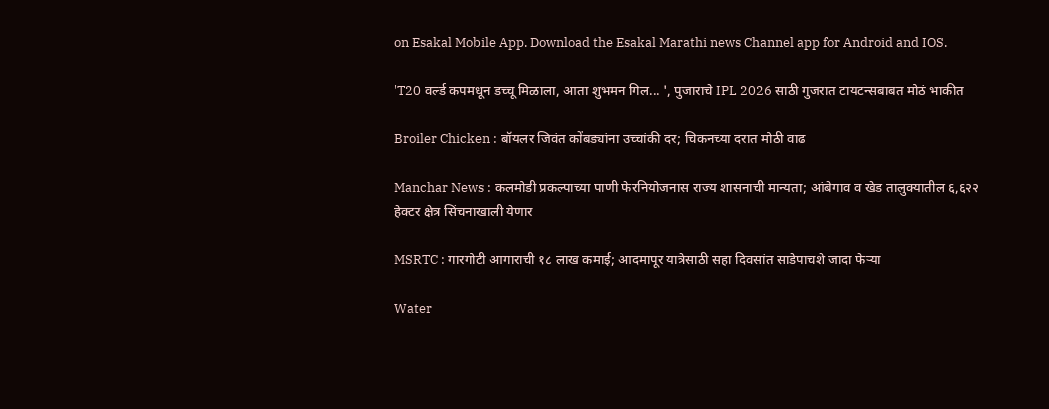on Esakal Mobile App. Download the Esakal Marathi news Channel app for Android and IOS.

'T20 वर्ल्ड कपमधून डच्चू मिळाला, आता शुभमन गिल... ', पुजाराचे IPL 2026 साठी गुजरात टायटन्सबाबत मोठं भाकीत

Broiler Chicken : बॉयलर जिवंत कोंबड्यांना उच्चांकी दर; चिकनच्या दरात मोठी वाढ

Manchar News : कलमोडी प्रकल्पाच्या पाणी फेरनियोजनास राज्य शासनाची मान्यता; आंबेगाव व खेड तालुक्यातील ६,६२२ हेक्टर क्षेत्र सिंचनाखाली येणार

MSRTC : गारगोटी आगाराची १८ लाख कमाई; आदमापूर यात्रेसाठी सहा दिवसांत साडेपाचशे जादा फेऱ्या

Water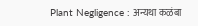Plant Negligence : अन्यथा कळंबा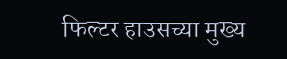फिल्टर हाउसच्या मुख्य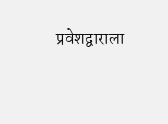प्रवेशद्वाराला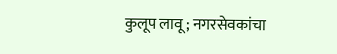कुलूप लावू; नगरसेवकांचा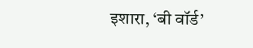इशारा, ‘बी वॉर्ड’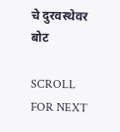चे दुरवस्थेवर बोट

SCROLL FOR NEXT